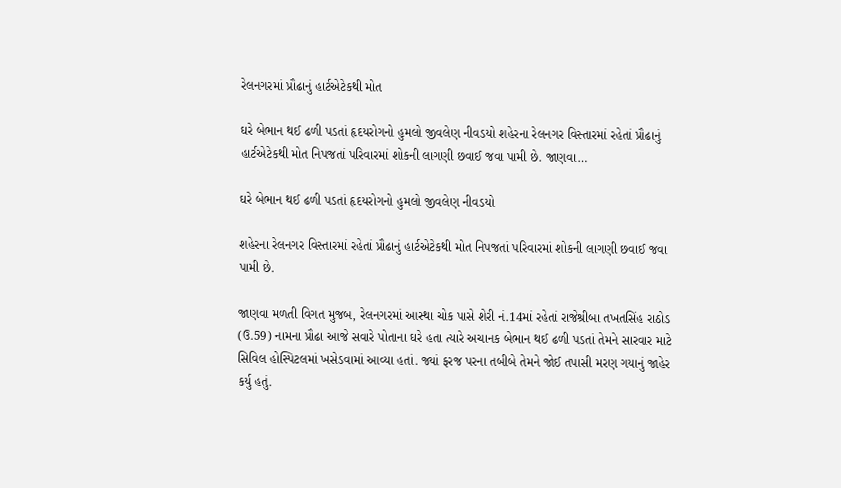રેલનગરમાં પ્રૌઢાનું હાર્ટએટેકથી મોત

ઘરે બેભાન થઈ ઢળી પડતાં હૃદયરોગનો હુમલો જીવલેણ નીવડયો શહેરના રેલનગર વિસ્તારમાં રહેતાં પ્રૌઢાનું હાર્ટએટેકથી મોત નિપજતાં પરિવારમાં શોકની લાગણી છવાઈ જવા પામી છે. જાણવા…

ઘરે બેભાન થઈ ઢળી પડતાં હૃદયરોગનો હુમલો જીવલેણ નીવડયો

શહેરના રેલનગર વિસ્તારમાં રહેતાં પ્રૌઢાનું હાર્ટએટેકથી મોત નિપજતાં પરિવારમાં શોકની લાગણી છવાઈ જવા પામી છે.

જાણવા મળતી વિગત મુજબ, રેલનગરમાં આસ્થા ચોક પાસે શેરી નં.14માં રહેતાં રાજેશ્રીબા તખતસિંહ રાઠોડ (ઉ.59) નામના પ્રૌઢા આજે સવારે પોતાના ઘરે હતા ત્યારે અચાનક બેભાન થઈ ઢળી પડતાં તેમને સારવાર માટે સિવિલ હોસ્પિટલમાં ખસેડવામાં આવ્યા હતાં. જ્યાં ફરજ પરના તબીબે તેમને જોઈ તપાસી મરણ ગયાનું જાહેર કર્યુ હતું.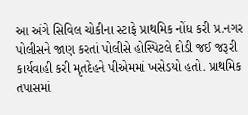આ અંગે સિવિલ ચોકીના સ્ટાફે પ્રાથમિક નોંધ કરી પ્ર.નગર પોલીસને જાણ કરતાં પોલીસે હોસ્પિટલે દોડી જઈ જરૂરી કાર્યવાહી કરી મૃતદેહને પીએમમાં ખસેડયો હતો. પ્રાથમિક તપાસમાં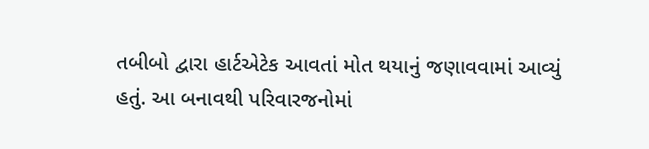તબીબો દ્વારા હાર્ટએટેક આવતાં મોત થયાનું જણાવવામાં આવ્યું હતું. આ બનાવથી પરિવારજનોમાં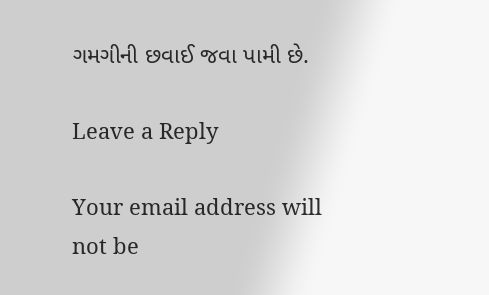ગમગીની છવાઈ જવા પામી છે.

Leave a Reply

Your email address will not be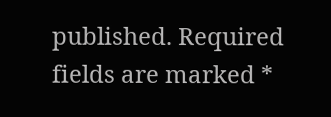published. Required fields are marked *